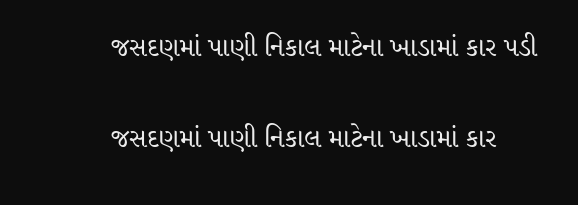જસદણમાં પાણી નિકાલ માટેના ખાડામાં કાર પડી

જસદણમાં પાણી નિકાલ માટેના ખાડામાં કાર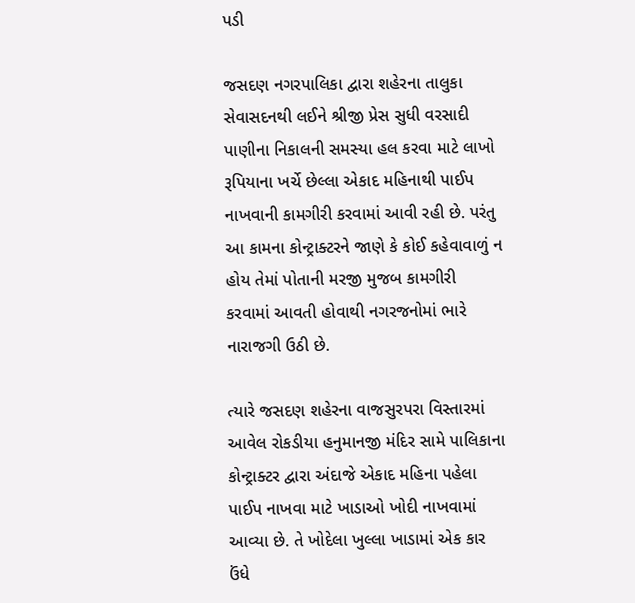પડી

જસદણ નગરપાલિકા દ્વારા શહેરના તાલુકા સેવાસદનથી લઈને શ્રીજી પ્રેસ સુધી વરસાદી પાણીના નિકાલની સમસ્યા હલ કરવા માટે લાખો રૂપિયાના ખર્ચે છેલ્લા એકાદ મહિનાથી પાઈપ નાખવાની કામગીરી કરવામાં આવી રહી છે. પરંતુ આ કામના કોન્ટ્રાક્ટરને જાણે કે કોઈ કહેવાવાળું ન હોય તેમાં પોતાની મરજી મુજબ કામગીરી કરવામાં આવતી હોવાથી નગરજનોમાં ભારે નારાજગી ઉઠી છે.

ત્યારે જસદણ શહેરના વાજસુરપરા વિસ્તારમાં આવેલ રોકડીયા હનુમાનજી મંદિર સામે પાલિકાના કોન્ટ્રાક્ટર દ્વારા અંદાજે એકાદ મહિના પહેલા પાઈપ નાખવા માટે ખાડાઓ ખોદી નાખવામાં આવ્યા છે. તે ખોદેલા ખુલ્લા ખાડામાં એક કાર ઉંધે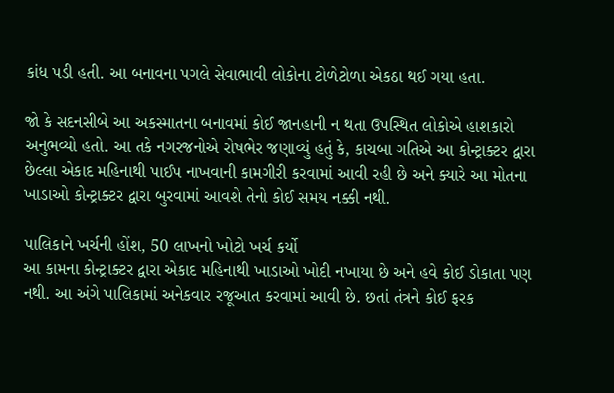કાંધ પડી હતી. આ બનાવના પગલે સેવાભાવી લોકોના ટોળેટોળા એકઠા થઈ ગયા હતા.

જો કે સદનસીબે આ અકસ્માતના બનાવમાં કોઈ જાનહાની ન થતા ઉપસ્થિત લોકોએ હાશકારો અનુભવ્યો હતો. આ તકે નગરજનોએ રોષભેર જણાવ્યું હતું કે, કાચબા ગતિએ આ કોન્ટ્રાક્ટર દ્વારા છેલ્લા એકાદ મહિનાથી પાઈપ નાખવાની કામગીરી કરવામાં આવી રહી છે અને ક્યારે આ મોતના ખાડાઓ કોન્ટ્રાક્ટર દ્વારા બુરવામાં આવશે તેનો કોઈ સમય નક્કી નથી.

પાલિકાને ખર્ચની હોંશ, 50 લાખનો ખોટો ખર્ચ કર્યો
આ કામના કોન્ટ્રાક્ટર દ્વારા એકાદ મહિનાથી ખાડાઓ ખોદી નખાયા છે અને હવે કોઈ ડોકાતા પણ નથી. આ અંગે પાલિકામાં અનેકવાર રજૂઆત કરવામાં આવી છે. છતાં તંત્રને કોઈ ફરક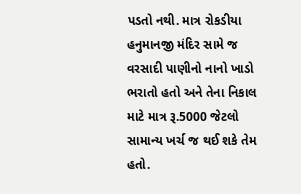પડતો નથી. માત્ર રોકડીયા હનુમાનજી મંદિર સામે જ વરસાદી પાણીનો નાનો ખાડો ભરાતો હતો અને તેના નિકાલ માટે માત્ર રૂ.5000 જેટલો સામાન્ય ખર્ચ જ થઈ શકે તેમ હતો.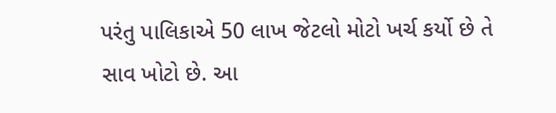પરંતુ પાલિકાએ 50 લાખ જેટલો મોટો ખર્ચ કર્યો છે તે સાવ ખોટો છે. આ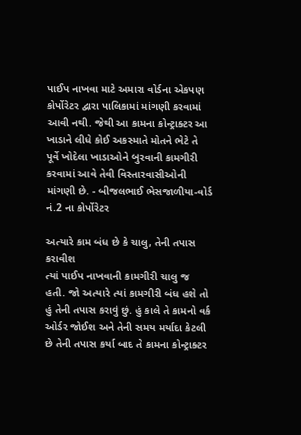પાઈપ નાખવા માટે અમારા વોર્ડના એકપણ કોર્પોરેટર દ્વારા પાલિકામાં માંગણી કરવામાં આવી નથી. જેથી આ કામના કોન્ટ્રાક્ટર આ ખાડાને લીધે કોઈ અકસ્માતે મોતને ભેટે તે પૂર્વે ખોદેલા ખાડાઓને બુરવાની કામગીરી કરવામાં આવે તેવી વિસ્તારવાસીઓની માંગણી છે. - બીજલભાઈ ભેસજાળીયા-વોર્ડ નં.2 ના કોર્પોરેટર

અત્યારે કામ બંધ છે કે ચાલુ, તેની તપાસ કરાવીશ
ત્યાં પાઈપ નાખવાની કામગીરી ચાલુ જ હતી. જો અત્યારે ત્યાં કામગીરી બંધ હશે તો હું તેની તપાસ કરાવું છું. હું કાલે તે કામનો વર્ક ઓર્ડર જોઈશ અને તેની સમય મર્યાદા કેટલી છે તેની તપાસ કર્યા બાદ તે કામના કોન્ટ્રાક્ટર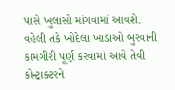પાસે ખુલાસો માંગવામાં આવશે. વહેલી તકે ખોદેલા ખાડાઓ બુરવાની કામગીરી પૂર્ણ કરવામાં આવે તેવી કોન્ટ્રાક્ટરને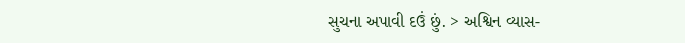સુચના અપાવી દઉં છું. > અશ્વિન વ્યાસ-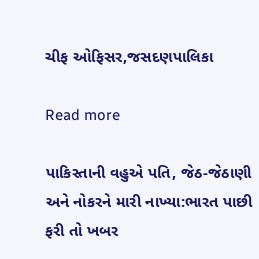ચીફ ઓફિસર,જસદણપાલિકા

Read more

પાકિસ્તાની વહુએ પતિ, જેઠ-જેઠાણી અને નોકરને મારી નાખ્યા:ભારત પાછી ફરી તો ખબર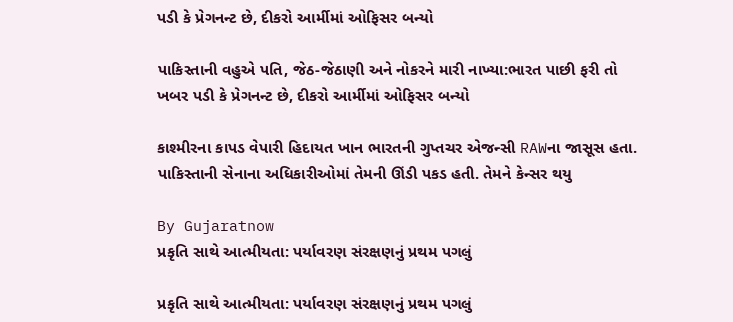પડી કે પ્રેગનન્ટ છે, દીકરો આર્મીમાં ઓફિસર બન્યો

પાકિસ્તાની વહુએ પતિ, જેઠ-જેઠાણી અને નોકરને મારી નાખ્યા:ભારત પાછી ફરી તો ખબર પડી કે પ્રેગનન્ટ છે, દીકરો આર્મીમાં ઓફિસર બન્યો

કાશ્મીરના કાપડ વેપારી હિદાયત ખાન ભારતની ગુપ્તચર એજન્સી RAWના જાસૂસ હતા. પાકિસ્તાની સેનાના અધિકારીઓમાં તેમની ઊંડી પકડ હતી. તેમને કેન્સર થયુ

By Gujaratnow
પ્રકૃતિ સાથે આત્મીયતા: પર્યાવરણ સંરક્ષણનું પ્રથમ પગલું

પ્રકૃતિ સાથે આત્મીયતા: પર્યાવરણ સંરક્ષણનું પ્રથમ પગલું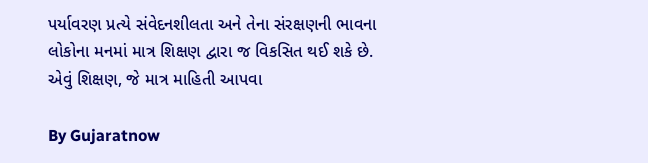પર્યાવરણ પ્રત્યે સંવેદનશીલતા અને તેના સંરક્ષણની ભાવના લોકોના મનમાં માત્ર શિક્ષણ દ્વારા જ વિકસિત થઈ શકે છે. એવું શિક્ષણ, જે માત્ર માહિતી આપવા

By Gujaratnow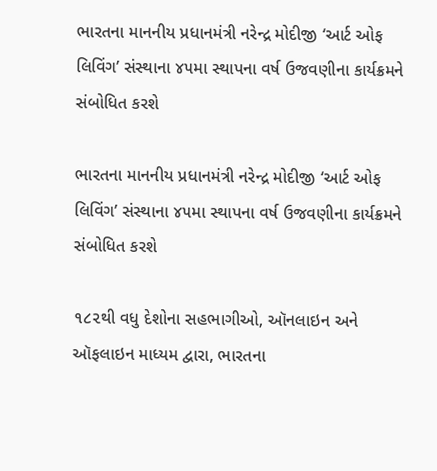ભારતના માનનીય પ્રધાનમંત્રી નરેન્દ્ર મોદીજી ‘આર્ટ ઓફ લિવિંગ’ સંસ્થાના ૪૫મા સ્થાપના વર્ષ ઉજવણીના કાર્યક્રમને સંબોધિત કરશે

ભારતના માનનીય પ્રધાનમંત્રી નરેન્દ્ર મોદીજી ‘આર્ટ ઓફ લિવિંગ’ સંસ્થાના ૪૫મા સ્થાપના વર્ષ ઉજવણીના કાર્યક્રમને સંબોધિત કરશે

૧૮૨થી વધુ દેશોના સહભાગીઓ, ઑનલાઇન અને ઑફલાઇન માધ્યમ દ્વારા, ભારતના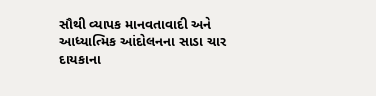સૌથી વ્યાપક માનવતાવાદી અને આધ્યાત્મિક આંદોલનના સાડા ચાર દાયકાના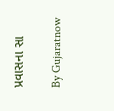પ્રવાસના સા

By Gujaratnow